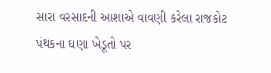સારા વરસાદની આશાએ વાવણી કરેલા રાજકોટ પંથકના ઘણા ખેડૂતો પર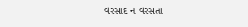વરસાદ ન વરસતા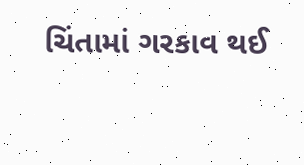ચિંતામાં ગરકાવ થઈ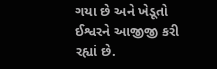ગયા છે અને ખેડૂતો ઈશ્વરને આજીજી કરી રહ્યાં છે.